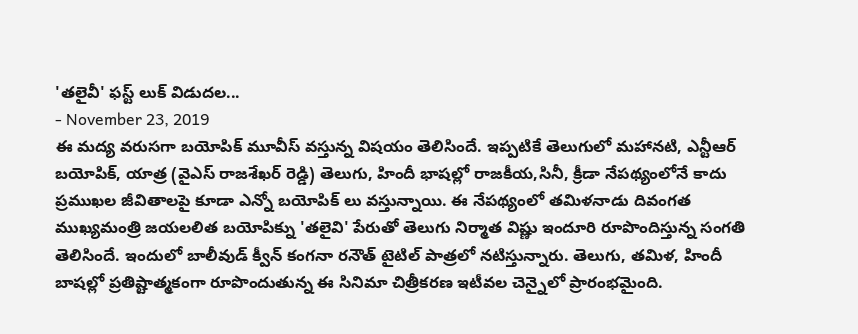'తలైవీ' ఫస్ట్ లుక్ విడుదల...
- November 23, 2019
ఈ మద్య వరుసగా బయోపిక్ మూవీస్ వస్తున్న విషయం తెలిసిందే. ఇప్పటికే తెలుగులో మహానటి, ఎన్టీఆర్ బయోపిక్, యాత్ర (వైఎస్ రాజశేఖర్ రెడ్డి) తెలుగు, హిందీ భాషల్లో రాజకీయ,సినీ, క్రీడా నేపథ్యంలోనే కాదు ప్రముఖల జీవితాలపై కూడా ఎన్నో బయోపిక్ లు వస్తున్నాయి. ఈ నేపథ్యంలో తమిళనాడు దివంగత ముఖ్యమంత్రి జయలలిత బయోపిక్ను 'తలైవి' పేరుతో తెలుగు నిర్మాత విష్ణు ఇందూరి రూపొందిస్తున్న సంగతి తెలిసిందే. ఇందులో బాలీవుడ్ క్వీన్ కంగనా రనౌత్ టైటిల్ పాత్రలో నటిస్తున్నారు. తెలుగు, తమిళ, హిందీ బాషల్లో ప్రతిష్టాత్మకంగా రూపొందుతున్న ఈ సినిమా చిత్రీకరణ ఇటీవల చెన్నైలో ప్రారంభమైంది.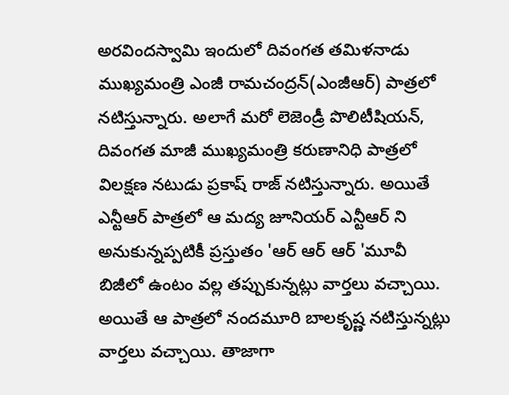అరవిందస్వామి ఇందులో దివంగత తమిళనాడు ముఖ్యమంత్రి ఎంజీ రామచంద్రన్(ఎంజీఆర్) పాత్రలో నటిస్తున్నారు. అలాగే మరో లెజెండ్రీ పొలిటీషియన్, దివంగత మాజీ ముఖ్యమంత్రి కరుణానిధి పాత్రలో విలక్షణ నటుడు ప్రకాష్ రాజ్ నటిస్తున్నారు. అయితే ఎన్టీఆర్ పాత్రలో ఆ మద్య జూనియర్ ఎన్టీఆర్ ని అనుకున్నప్పటికీ ప్రస్తుతం 'ఆర్ ఆర్ ఆర్ 'మూవీ బిజీలో ఉంటం వల్ల తప్పుకున్నట్లు వార్తలు వచ్చాయి.
అయితే ఆ పాత్రలో నందమూరి బాలకృష్ణ నటిస్తున్నట్లు వార్తలు వచ్చాయి. తాజాగా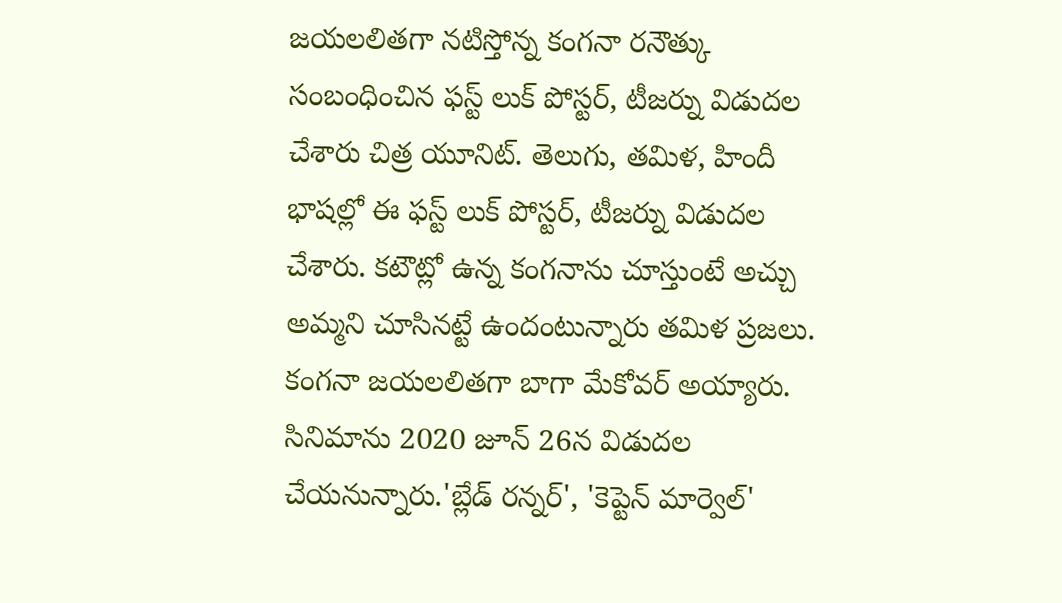జయలలితగా నటిస్తోన్న కంగనా రనౌత్కు సంబంధించిన ఫస్ట్ లుక్ పోస్టర్, టీజర్ను విడుదల చేశారు చిత్ర యూనిట్. తెలుగు, తమిళ, హిందీ భాషల్లో ఈ ఫస్ట్ లుక్ పోస్టర్, టీజర్ను విడుదల చేశారు. కటౌట్లో ఉన్న కంగనాను చూస్తుంటే అచ్చు అమ్మని చూసినట్టే ఉందంటున్నారు తమిళ ప్రజలు. కంగనా జయలలితగా బాగా మేకోవర్ అయ్యారు.
సినిమాను 2020 జూన్ 26న విడుదల చేయనున్నారు.'బ్లేడ్ రన్నర్', 'కెప్టెన్ మార్వెల్'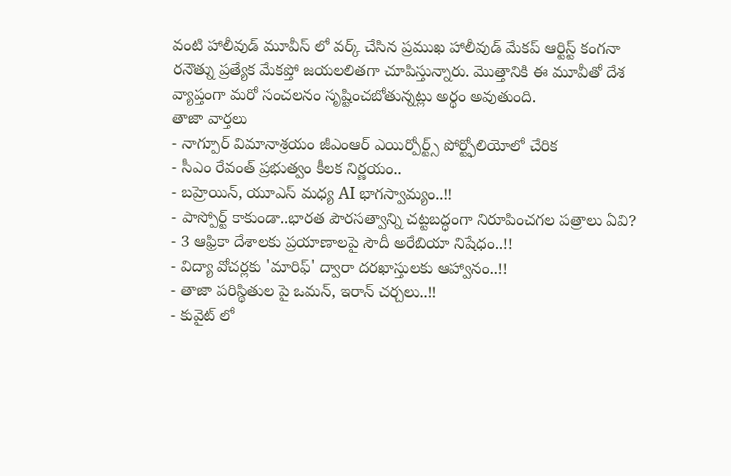వంటి హాలీవుడ్ మూవీస్ లో వర్క్ చేసిన ప్రముఖ హాలీవుడ్ మేకప్ ఆర్టిస్ట్ కంగనా రనౌత్ను ప్రత్యేక మేకప్తో జయలలితగా చూపిస్తున్నారు. మొత్తానికి ఈ మూవీతో దేశ వ్యాప్తంగా మరో సంచలనం సృష్టించబోతున్నట్లు అర్థం అవుతుంది.
తాజా వార్తలు
- నాగ్పూర్ విమానాశ్రయం జీఎంఆర్ ఎయిర్పోర్ట్స్ పోర్ట్ఫోలియోలో చేరిక
- సీఎం రేవంత్ ప్రభుత్వం కీలక నిర్ణయం..
- బహ్రెయిన్, యూఎస్ మధ్య AI భాగస్వామ్యం..!!
- పాస్పోర్ట్ కాకుండా..భారత పౌరసత్వాన్ని చట్టబద్ధంగా నిరూపించగల పత్రాలు ఏవి?
- 3 ఆఫ్రికా దేశాలకు ప్రయాణాలపై సౌదీ అరేబియా నిషేధం..!!
- విద్యా వోచర్లకు 'మారిఫ్' ద్వారా దరఖాస్తులకు ఆహ్వానం..!!
- తాజా పరిస్థితుల పై ఒమన్, ఇరాన్ చర్చలు..!!
- కువైట్ లో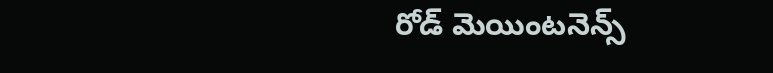రోడ్ మెయింటనెన్స్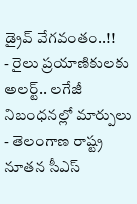డ్రైవ్ వేగవంతం..!!
- రైలు ప్రయాణికులకు అలర్ట్.. లగేజీ నిబంధనల్లో మార్పులు
- తెలంగాణ రాష్ట్ర నూతన సీఎస్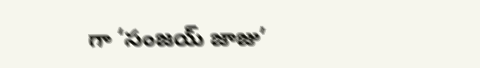గా ‘సంజయ్ జాజు’